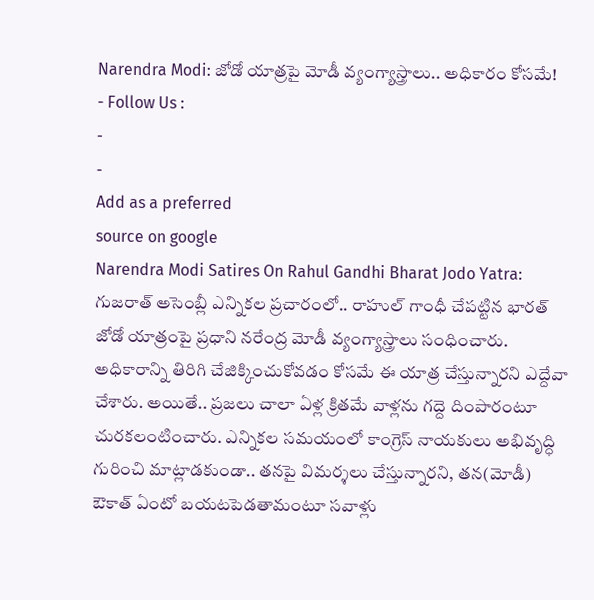Narendra Modi: జోడో యాత్రపై మోడీ వ్యంగ్యాస్త్రాలు.. అధికారం కోసమే!
- Follow Us :
-
-
Add as a preferred
source on google
Narendra Modi Satires On Rahul Gandhi Bharat Jodo Yatra: గుజరాత్ అసెంబ్లీ ఎన్నికల ప్రచారంలో.. రాహుల్ గాంధీ చేపట్టిన భారత్ జోడో యాత్రంపై ప్రధాని నరేంద్ర మోడీ వ్యంగ్యాస్త్రాలు సంధించారు. అధికారాన్ని తిరిగి చేజిక్కించుకోవడం కోసమే ఈ యాత్ర చేస్తున్నారని ఎద్దేవా చేశారు. అయితే.. ప్రజలు చాలా ఏళ్ల క్రితమే వాళ్లను గద్దె దింపారంటూ చురకలంటించారు. ఎన్నికల సమయంలో కాంగ్రెస్ నాయకులు అభివృద్ధి గురించి మాట్లాడకుండా.. తనపై విమర్శలు చేస్తున్నారని, తన(మోడీ) ఔకాత్ ఏంటో బయటపెడతామంటూ సవాళ్లు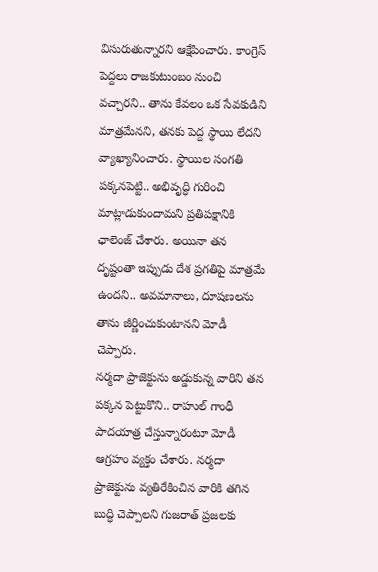విసురుతున్నారని ఆక్షేపించారు. కాంగ్రెస్ పెద్దలు రాజకుటుంబం నుంచి వచ్చారని.. తాను కేవలం ఒక సేవకుడిని మాత్రమేనని, తనకు పెద్ద స్థాయి లేదని వ్యాఖ్యానించారు. స్థాయిల సంగతి పక్కనపెట్టి.. అభివృద్ధి గురించి మాట్లాడుకుందామని ప్రతిపక్షానికి ఛాలెంజ్ చేశారు. అయినా తన దృష్టంతా ఇప్పుడు దేశ ప్రగతిపై మాత్రమే ఉందని.. అవమానాలు, దూషణలను తాను జీర్ణించుకుంటానని మోడీ చెప్పారు.
నర్మదా ప్రాజెక్టును అడ్డుకున్న వారిని తన పక్కన పెట్టుకొని.. రాహుల్ గాంధీ పాదయాత్ర చేస్తున్నారంటూ మోడీ ఆగ్రహం వ్యక్తం చేశారు. నర్మదా ప్రాజెక్టును వ్యతిరేకించిన వారికి తగిన బుద్ధి చెప్పాలని గుజరాత్ ప్రజలకు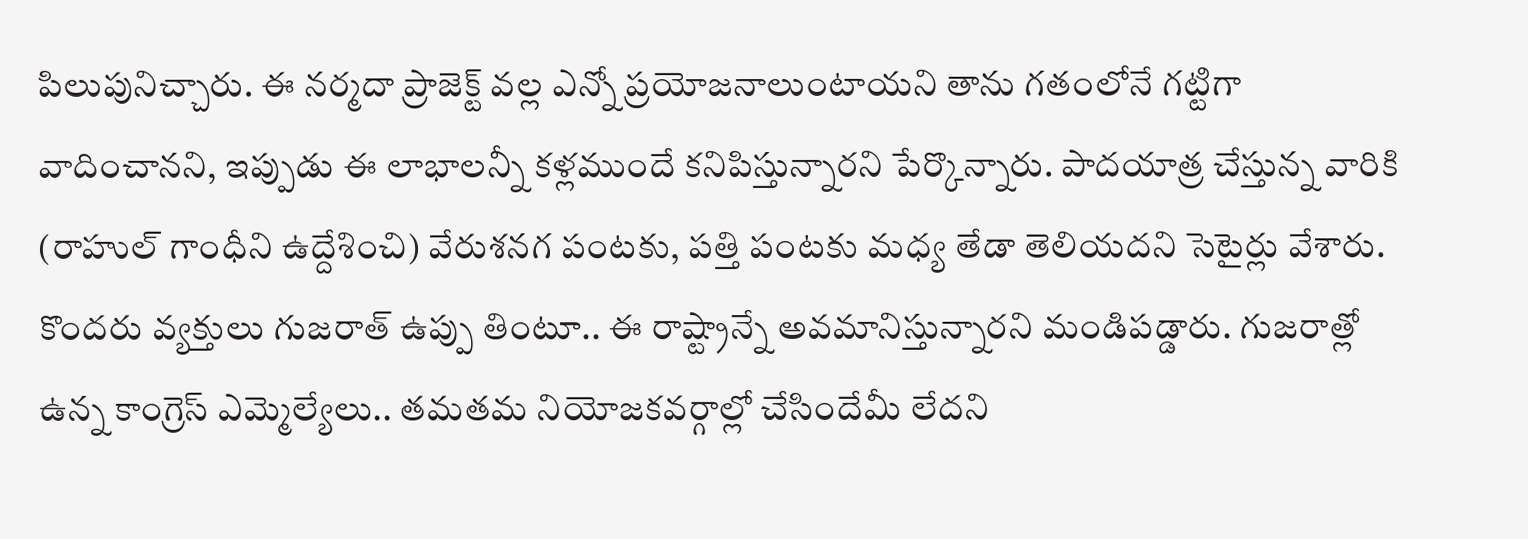పిలుపునిచ్చారు. ఈ నర్మదా ప్రాజెక్ట్ వల్ల ఎన్నో ప్రయోజనాలుంటాయని తాను గతంలోనే గట్టిగా వాదించానని, ఇప్పుడు ఈ లాభాలన్నీ కళ్లముందే కనిపిస్తున్నారని పేర్కొన్నారు. పాదయాత్ర చేస్తున్న వారికి (రాహుల్ గాంధీని ఉద్దేశించి) వేరుశనగ పంటకు, పత్తి పంటకు మధ్య తేడా తెలియదని సెటైర్లు వేశారు. కొందరు వ్యక్తులు గుజరాత్ ఉప్పు తింటూ.. ఈ రాష్ట్రాన్నే అవమానిస్తున్నారని మండిపడ్డారు. గుజరాత్లో ఉన్న కాంగ్రెస్ ఎమ్మెల్యేలు.. తమతమ నియోజకవర్గాల్లో చేసిందేమీ లేదని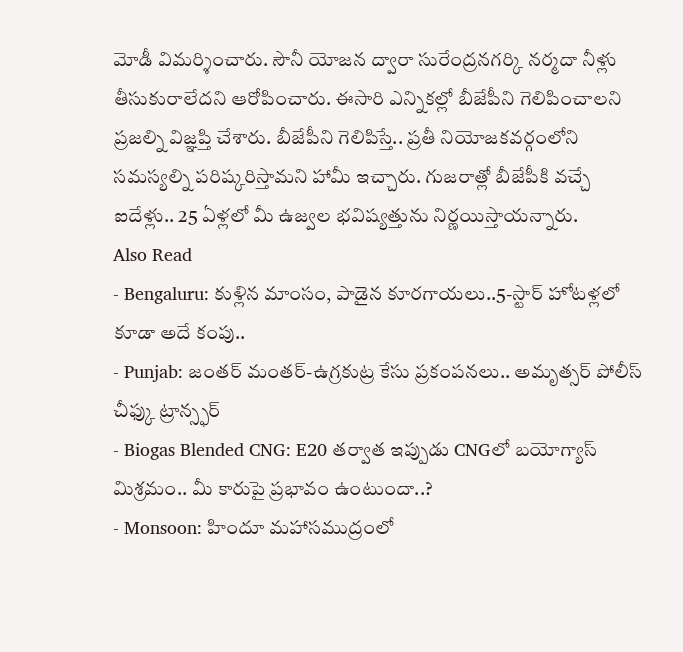మోడీ విమర్శించారు. సౌనీ యోజన ద్వారా సురేంద్రనగర్కి నర్మదా నీళ్లు తీసుకురాలేదని ఆరోపించారు. ఈసారి ఎన్నికల్లో బీజేపీని గెలిపించాలని ప్రజల్ని విజ్ఞప్తి చేశారు. బీజేపీని గెలిపిస్తే.. ప్రతీ నియోజకవర్గంలోని సమస్యల్ని పరిష్కరిస్తామని హామీ ఇచ్చారు. గుజరాత్లో బీజేపీకి వచ్చే ఐదేళ్లు.. 25 ఏళ్లలో మీ ఉజ్వల భవిష్యత్తును నిర్ణయిస్తాయన్నారు.
Also Read
- Bengaluru: కుళ్లిన మాంసం, పాడైన కూరగాయలు..5-స్టార్ హోటళ్లలో కూడా అదే కంపు..
- Punjab: జంతర్ మంతర్-ఉగ్రకుట్ర కేసు ప్రకంపనలు.. అమృత్సర్ పోలీస్ చీఫ్కు ట్రాన్స్ఫర్
- Biogas Blended CNG: E20 తర్వాత ఇప్పుడు CNGలో బయోగ్యాస్ మిశ్రమం.. మీ కారుపై ప్రభావం ఉంటుందా..?
- Monsoon: హిందూ మహాసముద్రంలో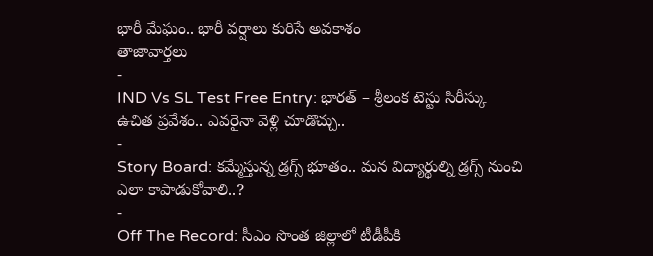భారీ మేఘం.. భారీ వర్షాలు కురిసే అవకాశం
తాజావార్తలు
-
IND Vs SL Test Free Entry: భారత్ – శ్రీలంక టెస్టు సిరీస్కు ఉచిత ప్రవేశం.. ఎవరైనా వెళ్లి చూడొచ్చు..
-
Story Board: కమ్మేస్తున్న డ్రగ్స్ భూతం.. మన విద్యార్థుల్ని డ్రగ్స్ నుంచి ఎలా కాపాడుకోవాలి..?
-
Off The Record: సీఎం సొంత జిల్లాలో టీడీపీకి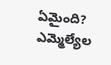ఏమైంది? ఎమ్మెల్యేల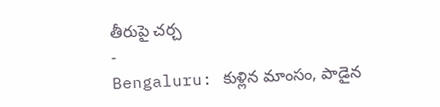తీరుపై చర్చ
-
Bengaluru: కుళ్లిన మాంసం, పాడైన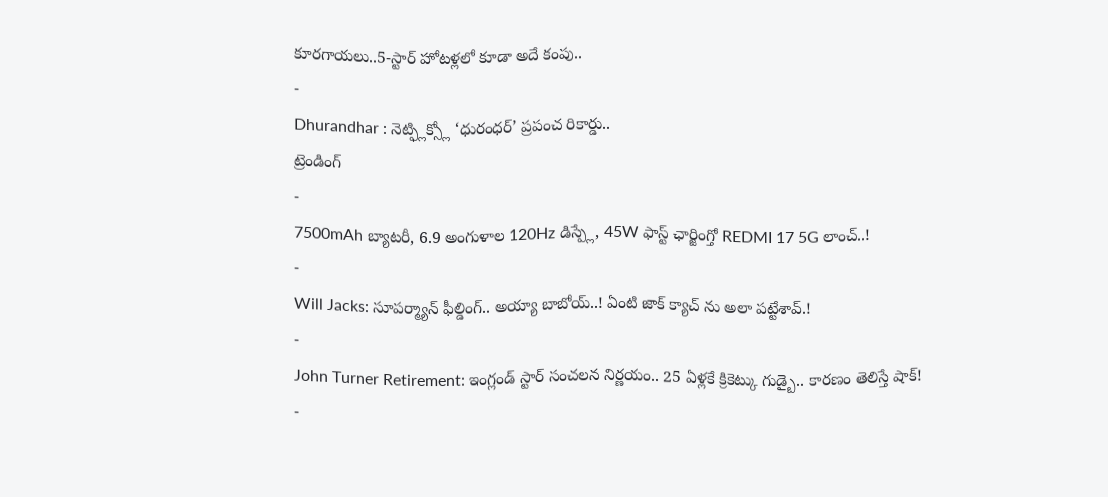కూరగాయలు..5-స్టార్ హోటళ్లలో కూడా అదే కంపు..
-
Dhurandhar : నెట్ఫ్లిక్స్లో ‘ధురంధర్’ ప్రపంచ రికార్డు..
ట్రెండింగ్
-
7500mAh బ్యాటరీ, 6.9 అంగుళాల 120Hz డిస్ప్లే, 45W ఫాస్ట్ ఛార్జింగ్తో REDMI 17 5G లాంచ్..!
-
Will Jacks: సూపర్మ్యాన్ ఫీల్డింగ్.. అయ్యా బాబోయ్..! ఏంటి జాక్ క్యాచ్ ను అలా పట్టేశావ్.!
-
John Turner Retirement: ఇంగ్లండ్ స్టార్ సంచలన నిర్ణయం.. 25 ఏళ్లకే క్రికెట్కు గుడ్బై.. కారణం తెలిస్తే షాక్!
-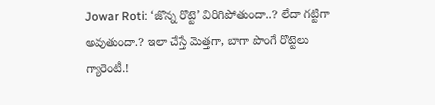Jowar Roti: ‘జొన్న రొట్టె’ విరిగిపోతుందా..? లేదా గట్టిగా అవుతుందా.? ఇలా చేస్తే మెత్తగా, బాగా పొంగే రొట్టెలు గ్యారెంటీ.!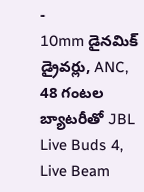-
10mm డైనమిక్ డ్రైవర్లు, ANC, 48 గంటల బ్యాటరీతో JBL Live Buds 4, Live Beam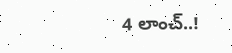4 లాంచ్..!